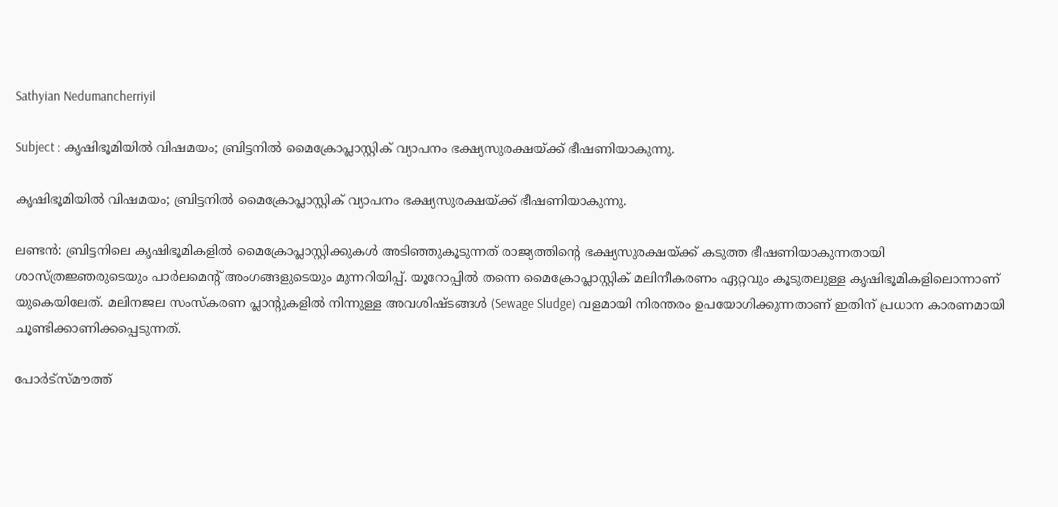Sathyian Nedumancherriyil

Subject : കൃഷിഭൂമിയിൽ വിഷമയം; ബ്രിട്ടനിൽ മൈക്രോപ്ലാസ്റ്റിക് വ്യാപനം ഭക്ഷ്യസുരക്ഷയ്ക്ക് ഭീഷണിയാകുന്നു.

കൃഷിഭൂമിയിൽ വിഷമയം; ബ്രിട്ടനിൽ മൈക്രോപ്ലാസ്റ്റിക് വ്യാപനം ഭക്ഷ്യസുരക്ഷയ്ക്ക് ഭീഷണിയാകുന്നു.

ലണ്ടൻ: ബ്രിട്ടനിലെ കൃഷിഭൂമികളിൽ മൈക്രോപ്ലാസ്റ്റിക്കുകൾ അടിഞ്ഞുകൂടുന്നത് രാജ്യത്തിന്റെ ഭക്ഷ്യസുരക്ഷയ്ക്ക് കടുത്ത ഭീഷണിയാകുന്നതായി ശാസ്ത്രജ്ഞരുടെയും പാർലമെന്റ് അംഗങ്ങളുടെയും മുന്നറിയിപ്പ്. യൂറോപ്പിൽ തന്നെ മൈക്രോപ്ലാസ്റ്റിക് മലിനീകരണം ഏറ്റവും കൂടുതലുള്ള കൃഷിഭൂമികളിലൊന്നാണ് യുകെയിലേത്. മലിനജല സംസ്‌കരണ പ്ലാന്റുകളിൽ നിന്നുള്ള അവശിഷ്ടങ്ങൾ (Sewage Sludge) വളമായി നിരന്തരം ഉപയോഗിക്കുന്നതാണ് ഇതിന് പ്രധാന കാരണമായി ചൂണ്ടിക്കാണിക്കപ്പെടുന്നത്.

പോർട്സ്മൗത്ത്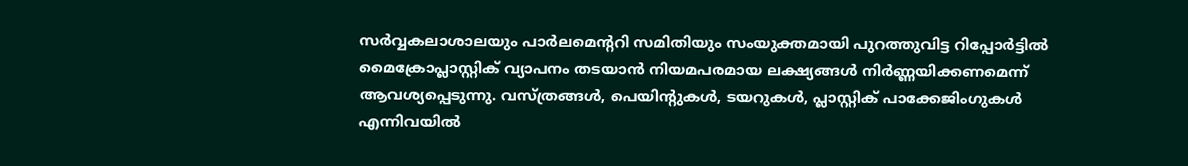സർവ്വകലാശാലയും പാർലമെന്ററി സമിതിയും സംയുക്തമായി പുറത്തുവിട്ട റിപ്പോർട്ടിൽ മൈക്രോപ്ലാസ്റ്റിക് വ്യാപനം തടയാൻ നിയമപരമായ ലക്ഷ്യങ്ങൾ നിർണ്ണയിക്കണമെന്ന് ആവശ്യപ്പെടുന്നു. വസ്ത്രങ്ങൾ, പെയിന്റുകൾ, ടയറുകൾ, പ്ലാസ്റ്റിക് പാക്കേജിംഗുകൾ എന്നിവയിൽ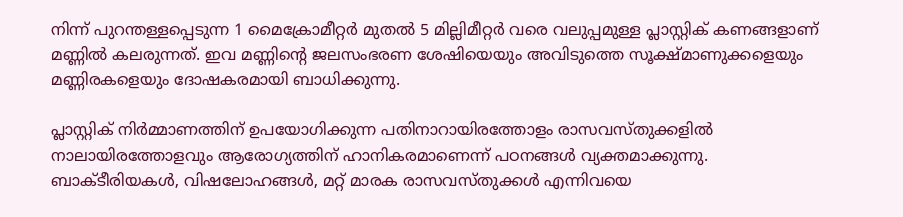നിന്ന് പുറന്തള്ളപ്പെടുന്ന 1 മൈക്രോമീറ്റർ മുതൽ 5 മില്ലിമീറ്റർ വരെ വലുപ്പമുള്ള പ്ലാസ്റ്റിക് കണങ്ങളാണ് മണ്ണിൽ കലരുന്നത്. ഇവ മണ്ണിന്റെ ജലസംഭരണ ശേഷിയെയും അവിടുത്തെ സൂക്ഷ്മാണുക്കളെയും മണ്ണിരകളെയും ദോഷകരമായി ബാധിക്കുന്നു.

പ്ലാസ്റ്റിക് നിർമ്മാണത്തിന് ഉപയോഗിക്കുന്ന പതിനാറായിരത്തോളം രാസവസ്തുക്കളിൽ നാലായിരത്തോളവും ആരോഗ്യത്തിന് ഹാനികരമാണെന്ന് പഠനങ്ങൾ വ്യക്തമാക്കുന്നു. ബാക്ടീരിയകൾ, വിഷലോഹങ്ങൾ, മറ്റ് മാരക രാസവസ്തുക്കൾ എന്നിവയെ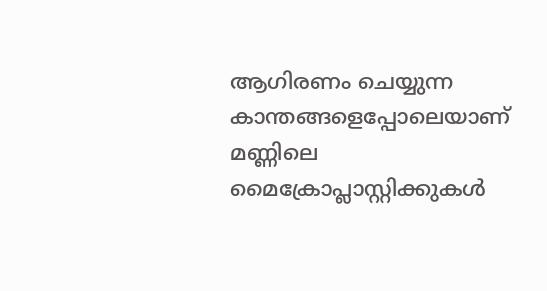ആഗിരണം ചെയ്യുന്ന കാന്തങ്ങളെപ്പോലെയാണ് മണ്ണിലെ മൈക്രോപ്ലാസ്റ്റിക്കുകൾ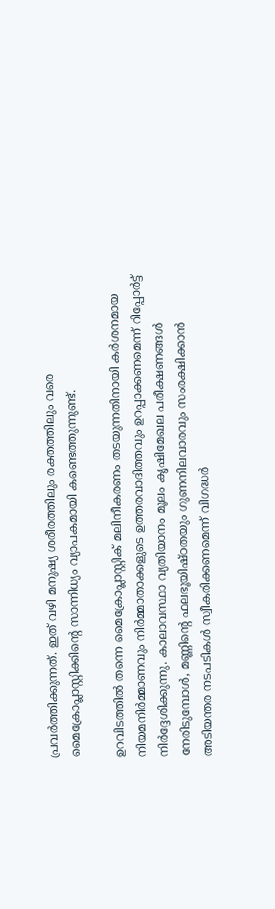പ്രവർത്തിക്കുന്നത്. ഇത് വഴി മനുഷ്യ ശരീരത്തിലും രക്തത്തിലും വരെ മൈക്രോപ്ലാസ്റ്റിക്കിന്റെ സാന്നിധ്യം വ്യാപകമായി കണ്ടെത്തുന്നുണ്ട്.

ഉറവിടത്തിൽ തന്നെ മൈക്രോപ്ലാസ്റ്റിക് മലിനീകരണം തടയുന്നതിനായി കർശനമായ നിയമനിർമ്മാണവും നിർമ്മാതാക്കളുടെ ഉത്തരവാദിത്തവും ഉറപ്പാക്കണമെന്ന് റിപ്പോർട്ട് നിർദ്ദേശിക്കുന്നു. കാലാവസ്ഥാ വ്യതിയാനം മൂലം കൃഷിമേഖല പരീക്ഷണങ്ങൾ നേരിടുമ്പോൾ, മണ്ണിന്റെ ഫലഭൂയിഷ്ഠതയും ഗുണനിലവാരവും സംരക്ഷിക്കാൻ അടിയന്തര നടപടികൾ സ്വീകരിക്കണമെന്ന് വിഗദ്ധർ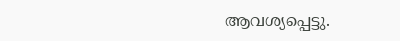ആവശ്യപ്പെട്ടു.